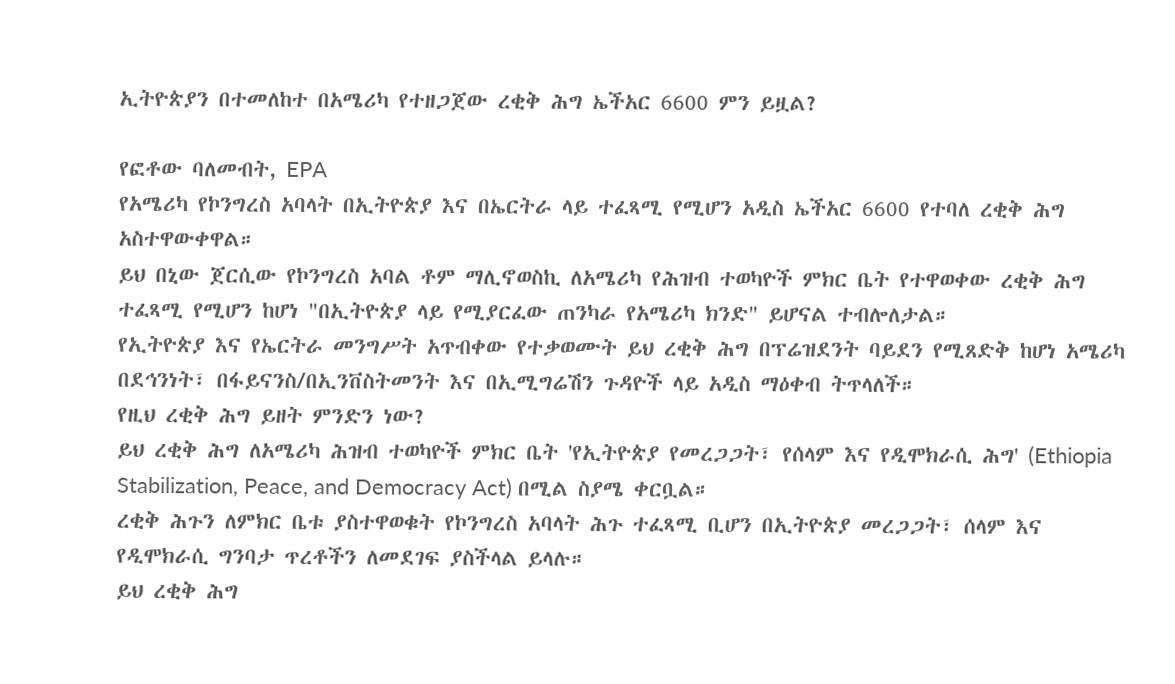ኢትዮጵያን በተመለከተ በአሜሪካ የተዘጋጀው ረቂቅ ሕግ ኤችአር 6600 ምን ይዟል?

የፎቶው ባለመብት, EPA
የአሜሪካ የኮንግረስ አባላት በኢትዮጵያ እና በኤርትራ ላይ ተፈጻሚ የሚሆን አዲስ ኤችአር 6600 የተባለ ረቂቅ ሕግ አስተዋውቀዋል።
ይህ በኒው ጀርሲው የኮንግረስ አባል ቶም ማሊኖወስኪ ለአሜሪካ የሕዝብ ተወካዮች ምክር ቤት የተዋወቀው ረቂቅ ሕግ ተፈጻሚ የሚሆን ከሆነ "በኢትዮጵያ ላይ የሚያርፈው ጠንካራ የአሜሪካ ክንድ" ይሆናል ተብሎለታል።
የኢትዮጵያ እና የኤርትራ መንግሥት አጥብቀው የተቃወሙት ይህ ረቂቅ ሕግ በፕሬዝደንት ባይደን የሚጸድቅ ከሆነ አሜሪካ በደኅንነት፣ በፋይናንስ/በኢንቨስትመንት እና በኢሚግሬሽን ጉዳዮች ላይ አዲስ ማዕቀብ ትጥላለች።
የዚህ ረቂቅ ሕግ ይዘት ምንድን ነው?
ይህ ረቂቅ ሕግ ለአሜሪካ ሕዝብ ተወካዮች ምክር ቤት 'የኢትዮጵያ የመረጋጋት፣ የሰላም እና የዲሞክራሲ ሕግ' (Ethiopia Stabilization, Peace, and Democracy Act) በሚል ስያሜ ቀርቧል።
ረቂቅ ሕጉን ለምክር ቤቱ ያስተዋወቁት የኮንግረስ አባላት ሕጉ ተፈጻሚ ቢሆን በኢትዮጵያ መረጋጋት፣ ሰላም እና የዲሞክራሲ ግንባታ ጥረቶችን ለመደገፍ ያስችላል ይላሉ።
ይህ ረቂቅ ሕግ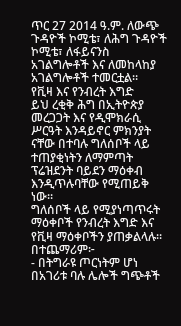ጥር 27 2014 ዓ.ም. ለውጭ ጉዳዮች ኮሚቴ፣ ለሕግ ጉዳዮች ኮሚቴ፣ ለፋይናንስ አገልግሎቶች እና ለመከላከያ አገልግሎቶች ተመርቷል።
የቪዛ እና የንብረት እግድ
ይህ ረቂቅ ሕግ በኢትዮጵያ መረጋጋት እና የዲሞክራሲ ሥርዓት እንዳይኖር ምክንያት ናቸው በተባሉ ግለሰቦች ላይ ተጠያቂነትን ለማምጣት ፕሬዝደንት ባይደን ማዕቀብ እንዲጥሉባቸው የሚጠይቅ ነው።
ግለሰቦች ላይ የሚያነጣጥሩት ማዕቀቦች የንብረት እግድ እና የቪዛ ማዕቀቦችን ያጠቃልላሉ። በተጨማሪም፦
- በትግራዩ ጦርነትም ሆነ በአገሪቱ ባሉ ሌሎች ግጭቶች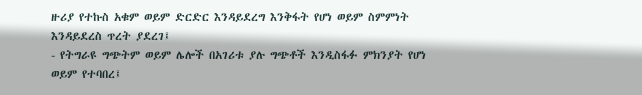ዙሪያ የተኩስ አቁም ወይም ድርድር እንዳይደረግ እንቅፋት የሆነ ወይም ስምምነት እንዳይደረስ ጥረት ያደረገ፤
- የትግራዩ ግጭትም ወይም ሌሎች በአገሪቱ ያሉ ግጭቶች እንዲስፋፉ ምክንያት የሆነ ወይም የተባበረ፤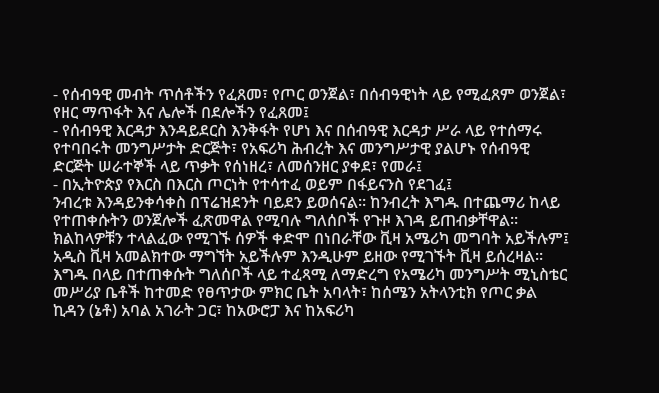- የሰብዓዊ መብት ጥሰቶችን የፈጸመ፣ የጦር ወንጀል፣ በሰብዓዊነት ላይ የሚፈጸም ወንጀል፣ የዘር ማጥፋት እና ሌሎች በደሎችን የፈጸመ፤
- የሰብዓዊ እርዳታ እንዳይደርስ እንቅፋት የሆነ እና በሰብዓዊ እርዳታ ሥራ ላይ የተሰማሩ የተባበሩት መንግሥታት ድርጅት፣ የአፍሪካ ሕብረት እና መንግሥታዊ ያልሆኑ የሰብዓዊ ድርጅት ሠራተኞች ላይ ጥቃት የሰነዘረ፣ ለመሰንዘር ያቀደ፣ የመራ፤
- በኢትዮጵያ የእርስ በእርስ ጦርነት የተሳተፈ ወይም በፋይናንስ የደገፈ፤
ንብረቱ እንዳይንቀሳቀስ በፕሬዝደንት ባይደን ይወሰናል። ከንብረት እግዱ በተጨማሪ ከላይ የተጠቀሱትን ወንጀሎች ፈጽመዋል የሚባሉ ግለሰቦች የጉዞ እገዳ ይጠብቃቸዋል።
ክልከላዎቹን ተላልፈው የሚገኙ ሰዎች ቀድሞ በነበራቸው ቪዛ አሜሪካ መግባት አይችሉም፤ አዲስ ቪዛ አመልክተው ማግኘት አይችሉም እንዲሁም ይዘው የሚገኙት ቪዛ ይሰረዛል።
እግዱ በላይ በተጠቀሱት ግለሰቦች ላይ ተፈጻሚ ለማድረግ የአሜሪካ መንግሥት ሚኒስቴር መሥሪያ ቤቶች ከተመድ የፀጥታው ምክር ቤት አባላት፣ ከሰሜን አትላንቲክ የጦር ቃል ኪዳን (ኔቶ) አባል አገራት ጋር፣ ከአውሮፓ እና ከአፍሪካ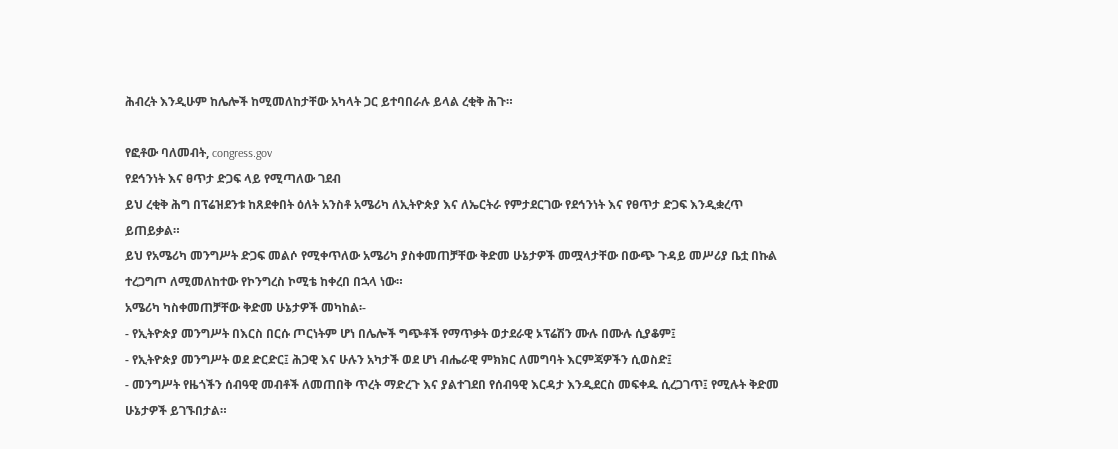ሕብረት እንዲሁም ከሌሎች ከሚመለከታቸው አካላት ጋር ይተባበራሉ ይላል ረቂቅ ሕጉ።

የፎቶው ባለመብት, congress.gov
የደኅንነት እና ፀጥታ ድጋፍ ላይ የሚጣለው ገደብ
ይህ ረቂቅ ሕግ በፕሬዝደንቱ ከጸደቀበት ዕለት አንስቶ አሜሪካ ለኢትዮጵያ እና ለኤርትራ የምታደርገው የደኅንነት እና የፀጥታ ድጋፍ እንዲቋረጥ ይጠይቃል።
ይህ የአሜሪካ መንግሥት ድጋፍ መልሶ የሚቀጥለው አሜሪካ ያስቀመጠቻቸው ቅድመ ሁኔታዎች መሟላታቸው በውጭ ጉዳይ መሥሪያ ቤቷ በኩል ተረጋግጦ ለሚመለከተው የኮንግረስ ኮሚቴ ከቀረበ በኋላ ነው።
አሜሪካ ካስቀመጠቻቸው ቅድመ ሁኔታዎች መካከል፡-
- የኢትዮጵያ መንግሥት በእርስ በርሱ ጦርነትም ሆነ በሌሎች ግጭቶች የማጥቃት ወታደራዊ ኦፕሬሽን ሙሉ በሙሉ ሲያቆም፤
- የኢትዮጵያ መንግሥት ወደ ድርድር፤ ሕጋዊ እና ሁሉን አካታች ወደ ሆነ ብሔራዊ ምክክር ለመግባት እርምጃዎችን ሲወስድ፤
- መንግሥት የዜጎችን ሰብዓዊ መብቶች ለመጠበቅ ጥረት ማድረጉ እና ያልተገደበ የሰብዓዊ እርዳታ እንዲደርስ መፍቀዱ ሲረጋገጥ፤ የሚሉት ቅድመ ሁኔታዎች ይገኙበታል።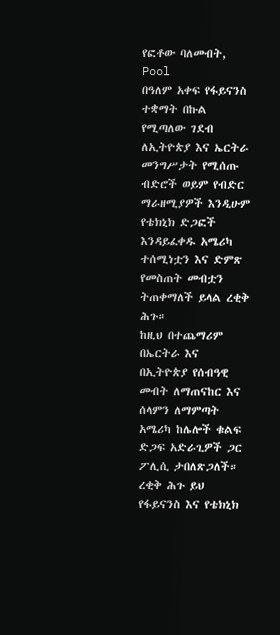የፎቶው ባለመብት, Pool
በዓለም አቀፍ የፋይናንስ ተቋማት በኩል የሚጣለው ገደብ
ለኢትዮጵያ እና ኤርትራ መንግሥታት የሚሰጡ ብድሮች ወይም የብድር ማራዘሚያዎች እንዲሁም የቴክኒክ ድጋፎች እንዳይፈቀዱ አሜሪካ ተሰሚነቷን እና ድምጽ የመስጠት መብቷን ትጠቀማለች ይላል ረቂቅ ሕጉ።
ከዚህ በተጨማሪም በኤርትራ እና በኢትዮጵያ የሰብዓዊ መብት ለማጠናከር እና ሰላምን ለማምጣት አሜሪካ ከሌሎች ቁልፍ ድጋፍ አድራጊዎች ጋር ፖሊሲ ታበለጽጋለች።
ረቂቅ ሕጉ ይህ የፋይናንስ እና የቴክኒክ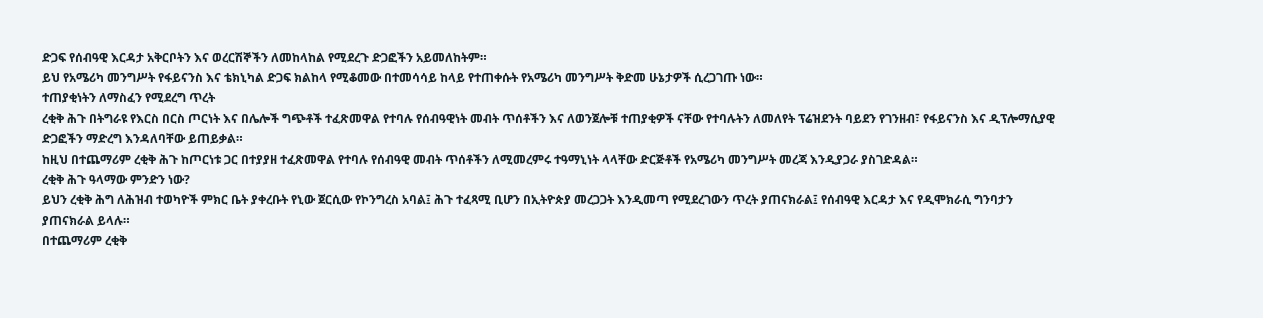ድጋፍ የሰብዓዊ እርዳታ አቅርቦትን እና ወረርሽኞችን ለመከላከል የሚደረጉ ድጋፎችን አይመለከትም።
ይህ የአሜሪካ መንግሥት የፋይናንስ እና ቴክኒካል ድጋፍ ክልከላ የሚቆመው በተመሳሳይ ከላይ የተጠቀሱት የአሜሪካ መንግሥት ቅድመ ሁኔታዎች ሲረጋገጡ ነው።
ተጠያቂነትን ለማስፈን የሚደረግ ጥረት
ረቂቅ ሕጉ በትግራዩ የእርስ በርስ ጦርነት እና በሌሎች ግጭቶች ተፈጽመዋል የተባሉ የሰብዓዊነት መብት ጥሰቶችን እና ለወንጀሎቹ ተጠያቂዎች ናቸው የተባሉትን ለመለየት ፕሬዝደንት ባይደን የገንዘብ፣ የፋይናንስ እና ዲፕሎማሲያዊ ድጋፎችን ማድረግ እንዳለባቸው ይጠይቃል።
ከዚህ በተጨማሪም ረቂቅ ሕጉ ከጦርነቱ ጋር በተያያዘ ተፈጽመዋል የተባሉ የሰብዓዊ መብት ጥሰቶችን ለሚመረምሩ ተዓማኒነት ላላቸው ድርጅቶች የአሜሪካ መንግሥት መረጃ እንዲያጋራ ያስገድዳል።
ረቂቅ ሕጉ ዓላማው ምንድን ነው?
ይህን ረቂቅ ሕግ ለሕዝብ ተወካዮች ምክር ቤት ያቀረቡት የኒው ጀርሲው የኮንግረስ አባል፤ ሕጉ ተፈጻሚ ቢሆን በኢትዮጵያ መረጋጋት እንዲመጣ የሚደረገውን ጥረት ያጠናክራል፤ የሰብዓዊ እርዳታ እና የዲሞክራሲ ግንባታን ያጠናክራል ይላሉ።
በተጨማሪም ረቂቅ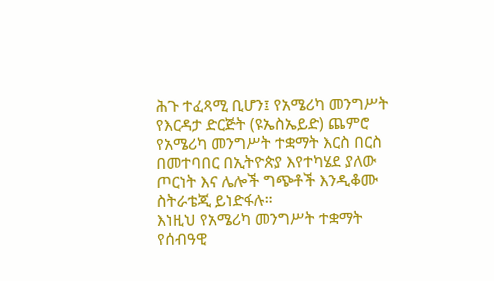ሕጉ ተፈጻሚ ቢሆን፤ የአሜሪካ መንግሥት የእርዳታ ድርጅት (ዩኤስኤይድ) ጨምሮ የአሜሪካ መንግሥት ተቋማት እርስ በርስ በመተባበር በኢትዮጵያ እየተካሄደ ያለው ጦርነት እና ሌሎች ግጭቶች እንዲቆሙ ስትራቴጂ ይነድፋሉ።
እነዚህ የአሜሪካ መንግሥት ተቋማት የሰብዓዊ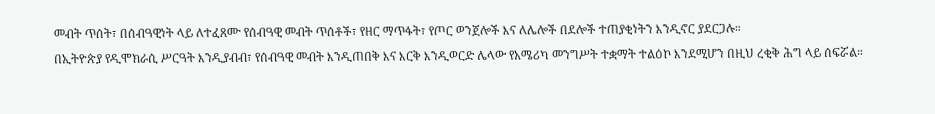መብት ጥሰት፣ በሰብዓዊነት ላይ ለተፈጸሙ የሰብዓዊ መብት ጥሰቶች፣ የዘር ማጥፋት፣ የጦር ወንጀሎች እና ለሌሎች በደሎች ተጠያቂነትን እንዲኖር ያደርጋሉ።
በኢትዮጵያ የዲሞክራሲ ሥርዓት እንዲያብብ፣ የሰብዓዊ መብት እንዲጠበቅ እና እርቅ እንዲወርድ ሌላው የአሜሪካ መንግሥት ተቋማት ተልዕኮ እንደሚሆን በዚህ ረቂቅ ሕግ ላይ ሰፍሯል።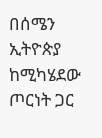በሰሜን ኢትዮጵያ ከሚካሄደው ጦርነት ጋር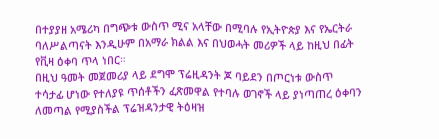በተያያዘ አሜሪካ በግጭቱ ውስጥ ሚና አላቸው በሚባሉ የኢትዮጵያ እና የኤርትራ ባለሥልጣናት እንዲሁም በአማራ ክልል እና በህወሓት መሪዎች ላይ ከዚህ በፊት የቪዛ ዕቀባ ጥላ ነበር።
በዚህ ዓመት መጀመሪያ ላይ ደግሞ ፕሬዚዳንት ጆ ባይደን በጦርነቱ ውስጥ ተሳታፊ ሆነው የተለያዩ ጥሰቶችን ፈጽመዋል የተባሉ ወገኖች ላይ ያነጣጠረ ዕቀባን ለመጣል የሚያስችል ፕሬዝዳንታዊ ትዕዛዝ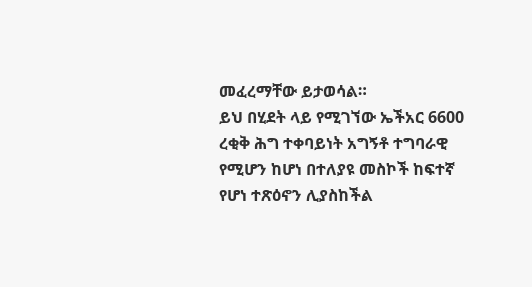መፈረማቸው ይታወሳል።
ይህ በሂደት ላይ የሚገኘው ኤችአር 6600 ረቂቅ ሕግ ተቀባይነት አግኝቶ ተግባራዊ የሚሆን ከሆነ በተለያዩ መስኮች ከፍተኛ የሆነ ተጽዕኖን ሊያስከችል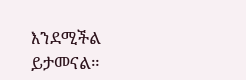እንደሚችል ይታመናል።